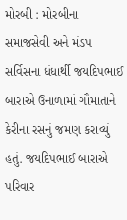મોરબી : મોરબીના સમાજસેવી અને મંડપ સર્વિસના ધંધાર્થી જયદિપભાઈ બારાએ ઉનાળામાં ગૌમાતાને કેરીના રસનું જમણ કરાવ્યું હતું. જયદિપભાઈ બારાએ પરિવાર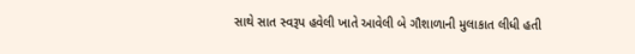સાથે સાત સ્વરૂપ હવેલી ખાતે આવેલી બે ગૌશાળાની મુલાકાત લીધી હતી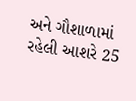અને ગૌશાળામાં રહેલી આશરે 25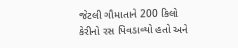જેટલી ગૌમાતાને 200 કિલો કેરીનો રસ પિવડાવ્યો હતો અને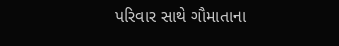પરિવાર સાથે ગૌમાતાના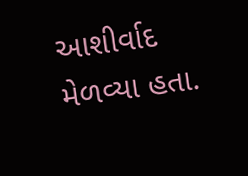આશીર્વાદ મેળવ્યા હતા.